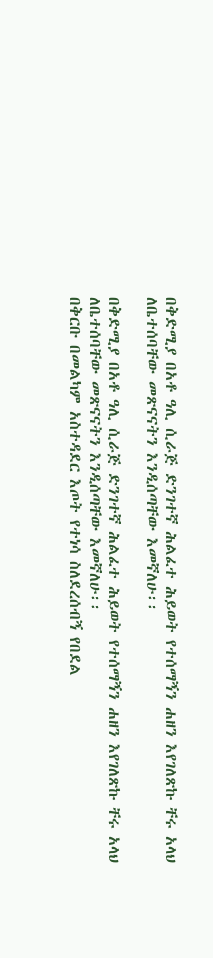በቅድሚያ በአቶ ዓሊ ሲራጅ ድንገተኛ ሕልፈተ ሕይወት የተሰማኝን ሐዘን እየገለጽኩ ቸሩ አላህ ለቤተሰባቸው መጽናናትን እንዲሰጣቸው እመኛለሁ፡፡

በቅድሚያ በአቶ ዓሊ ሲራጅ ድንገተኛ ሕልፈተ ሕይወት የተሰማኝን ሐዘን እየገለጽኩ ቸሩ አላህ ለቤተሰባቸው መጽናናትን እንዲሰጣቸው እመኛለሁ፡፡
በቅርቡ በመልካም አስተዳደር እጦት የተነሳ ስለደረሰብኝ የበደል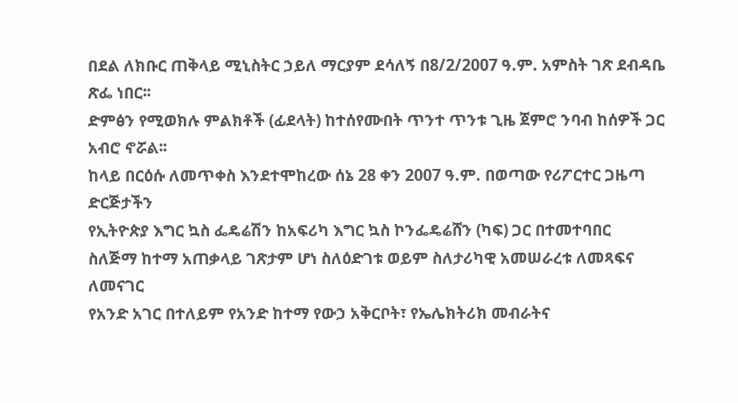በደል ለክቡር ጠቅላይ ሚኒስትር ኃይለ ማርያም ደሳለኝ በ8/2/2007 ዓ.ም. አምስት ገጽ ደብዳቤ ጽፌ ነበር፡፡
ድምፅን የሚወክሉ ምልክቶች (ፊደላት) ከተሰየሙበት ጥንተ ጥንቱ ጊዜ ጀምሮ ንባብ ከሰዎች ጋር አብሮ ኖሯል፡፡
ከላይ በርዕሱ ለመጥቀስ እንደተሞከረው ሰኔ 28 ቀን 2007 ዓ.ም. በወጣው የሪፖርተር ጋዜጣ ድርጅታችን
የኢትዮጵያ እግር ኳስ ፌዴሬሽን ከአፍሪካ እግር ኳስ ኮንፌዴሬሸን (ካፍ) ጋር በተመተባበር
ስለጅማ ከተማ አጠቃላይ ገጽታም ሆነ ስለዕድገቱ ወይም ስለታሪካዊ አመሠራረቱ ለመጻፍና ለመናገር
የአንድ አገር በተለይም የአንድ ከተማ የውኃ አቅርቦት፣ የኤሌክትሪክ መብራትና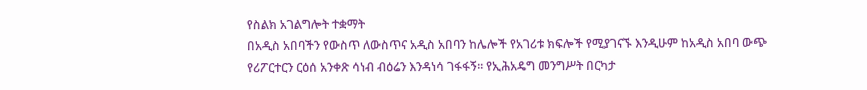የስልክ አገልግሎት ተቋማት
በአዲስ አበባችን የውስጥ ለውስጥና አዲስ አበባን ከሌሎች የአገሪቱ ክፍሎች የሚያገናኙ እንዲሁም ከአዲስ አበባ ውጭ
የሪፖርተርን ርዕሰ አንቀጽ ሳነብ ብዕሬን እንዳነሳ ገፋፋኝ፡፡ የኢሕአዴግ መንግሥት በርካታ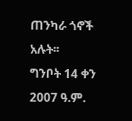ጠንካራ ጎኖች አሉት፡፡
ግንቦት 14 ቀን 2007 ዓ.ም.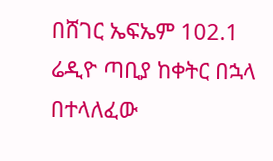በሸገር ኤፍኤም 102.1 ሬዲዮ ጣቢያ ከቀትር በኋላ በተላለፈው